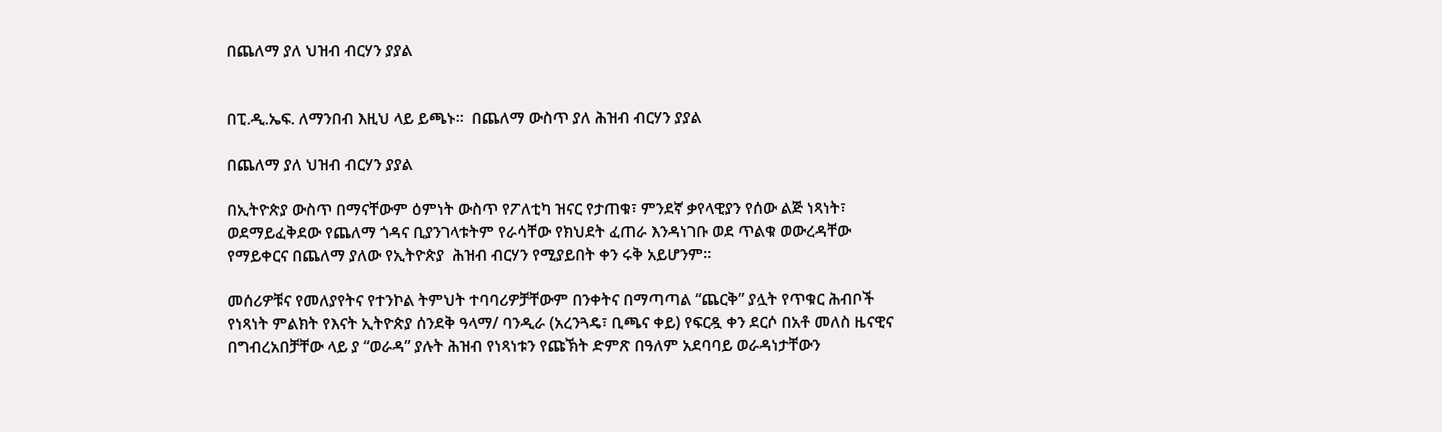በጨለማ ያለ ህዝብ ብርሃን ያያል


በፒ.ዲ.ኤፍ. ለማንበብ እዚህ ላይ ይጫኑ።  በጨለማ ውስጥ ያለ ሕዝብ ብርሃን ያያል

በጨለማ ያለ ህዝብ ብርሃን ያያል

በኢትዮጵያ ውስጥ በማናቸውም ዕምነት ውስጥ የፖለቲካ ዝናር የታጠቁ፣ ምንደኛ ቃየላዊያን የሰው ልጅ ነጻነት፣ ወደማይፈቅደው የጨለማ ጎዳና ቢያንገላቱትም የራሳቸው የክህደት ፈጠራ እንዳነገቡ ወደ ጥልቁ ወውረዳቸው የማይቀርና በጨለማ ያለው የኢትዮጵያ  ሕዝብ ብርሃን የሚያይበት ቀን ሩቅ አይሆንም።

መሰሪዎቹና የመለያየትና የተንኮል ትምህት ተባባሪዎቻቸውም በንቀትና በማጣጣል “ጨርቅ” ያሏት የጥቁር ሕብቦች የነጻነት ምልክት የእናት ኢትዮጵያ ሰንደቅ ዓላማ/ ባንዲራ (አረንጓዴ፣ ቢጫና ቀይ) የፍርዷ ቀን ደርሶ በአቶ መለስ ዜናዊና በግብረአበቻቸው ላይ ያ “ወራዳ” ያሉት ሕዝብ የነጻነቱን የጩኽት ድምጽ በዓለም አደባባይ ወራዳነታቸውን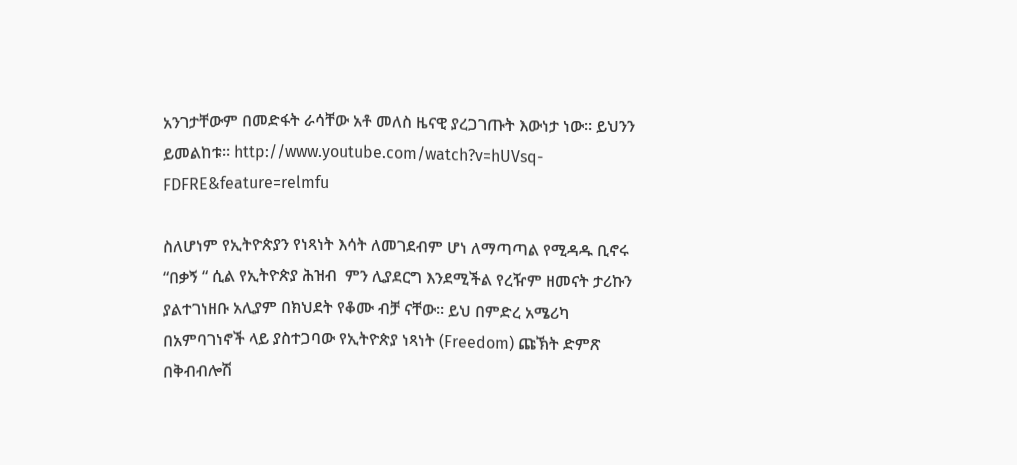አንገታቸውም በመድፋት ራሳቸው አቶ መለስ ዜናዊ ያረጋገጡት እውነታ ነው። ይህንን ይመልከቱ። http://www.youtube.com/watch?v=hUVsq-FDFRE&feature=relmfu

ስለሆነም የኢትዮጵያን የነጻነት እሳት ለመገደብም ሆነ ለማጣጣል የሚዳዱ ቢኖሩ “በቃኝ “ ሲል የኢትዮጵያ ሕዝብ  ምን ሊያደርግ እንደሚችል የረዥም ዘመናት ታሪኩን ያልተገነዘቡ አሊያም በክህደት የቆሙ ብቻ ናቸው። ይህ በምድረ አሜሪካ በአምባገነኖች ላይ ያስተጋባው የኢትዮጵያ ነጻነት (Freedom) ጩኽት ድምጽ በቅብብሎሽ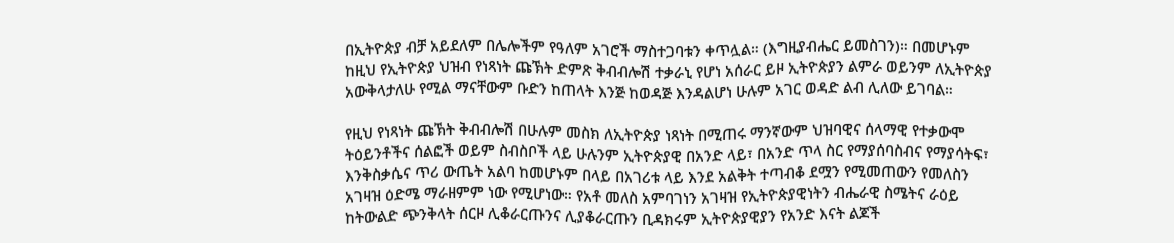በኢትዮጵያ ብቻ አይደለም በሌሎችም የዓለም አገሮች ማስተጋባቱን ቀጥሏል። (እግዚያብሔር ይመስገን)። በመሆኑም ከዚህ የኢትዮጵያ ህዝብ የነጻነት ጩኽት ድምጽ ቅብብሎሽ ተቃራኒ የሆነ አሰራር ይዞ ኢትዮጵያን ልምራ ወይንም ለኢትዮጵያ አውቅላታለሁ የሚል ማናቸውም ቡድን ከጠላት እንጅ ከወዳጅ እንዳልሆነ ሁሉም አገር ወዳድ ልብ ሊለው ይገባል።

የዚህ የነጻነት ጩኽት ቅብብሎሽ በሁሉም መስክ ለኢትዮጵያ ነጻነት በሚጠሩ ማንኛውም ህዝባዊና ሰላማዊ የተቃውሞ ትዕይንቶችና ሰልፎች ወይም ስብስቦች ላይ ሁሉንም ኢትዮጵያዊ በአንድ ላይ፣ በአንድ ጥላ ስር የማያሰባስብና የማያሳትፍ፣ እንቅስቃሴና ጥሪ ውጤት አልባ ከመሆኑም በላይ በአገሪቱ ላይ እንደ አልቅት ተጣብቆ ደሟን የሚመጠውን የመለስን አገዛዝ ዕድሜ ማራዘምም ነው የሚሆነው። የአቶ መለስ አምባገነን አገዛዝ የኢትዮጵያዊነትን ብሔራዊ ስሜትና ራዕይ ከትውልድ ጭንቅላት ሰርዞ ሊቆራርጡንና ሊያቆራርጡን ቢዳክሩም ኢትዮጵያዊያን የአንድ እናት ልጆች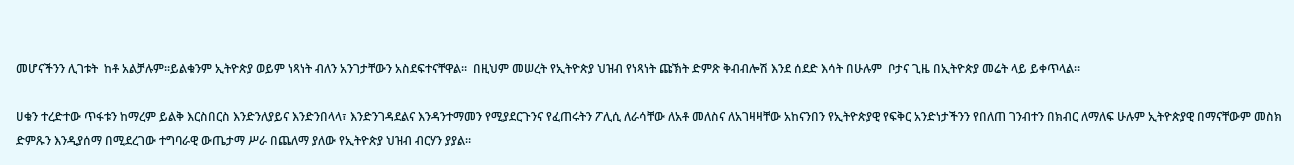መሆናችንን ሊገቱት  ከቶ አልቻሉም።ይልቁንም ኢትዮጵያ ወይም ነጻነት ብለን አንገታቸውን አስደፍተናቸዋል።  በዚህም መሠረት የኢትዮጵያ ህዝብ የነጻነት ጩኽት ድምጽ ቅብብሎሽ እንደ ሰደድ እሳት በሁሉም  ቦታና ጊዜ በኢትዮጵያ መሬት ላይ ይቀጥላል።

ሀቁን ተረድተው ጥፋቱን ከማረም ይልቅ እርስበርስ እንድንለያይና እንድንበላላ፣ እንድንገዳደልና እንዳንተማመን የሚያደርጉንና የፈጠሩትን ፖሊሲ ለራሳቸው ለአቶ መለስና ለአገዛዛቸው አከናንበን የኢትዮጵያዊ የፍቅር አንድነታችንን የበለጠ ገንብተን በክብር ለማለፍ ሁሉም ኢትዮጵያዊ በማናቸውም መስክ ድምጹን እንዲያሰማ በሚደረገው ተግባራዊ ውጤታማ ሥራ በጨለማ ያለው የኢትዮጵያ ህዝብ ብርሃን ያያል።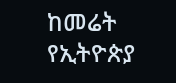ከመሬት የኢትዮጵያ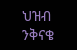ህዝብ ንቅናቄ